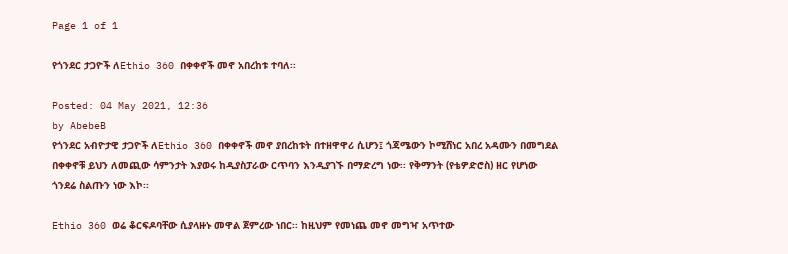Page 1 of 1

የጎንደር ታጋዮች ለEthio 360 በቀቀኖች መኖ አበረከቱ ተባለ፡፡

Posted: 04 May 2021, 12:36
by AbebeB
የጎንደር አብዮታዊ ታጋዮች ለEthio 360 በቀቀኖች መኖ ያበረከቱት በተዘዋዋሪ ሲሆን፤ ጎጃሜውን ኮሚሸነር አበረ አዳሙን በመግደል በቀቀኖቹ ይህን ለመጪው ሳምንታት እያወሩ ከዲያስፓራው ርጥባን እንዲያገኙ በማድረግ ነው፡፡ የቅማንት (የቴዎድሮስ) ዘር የሆነው ጎንደሬ ስልጡን ነው እኮ፡፡

Ethio 360 ወሬ ቆርፍዶባቸው ሲያላዙኑ መዋል ጀምረው ነበር፡፡ ከዚህም የመነጨ መኖ መግዣ አጥተው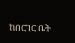ከበርገር ቤት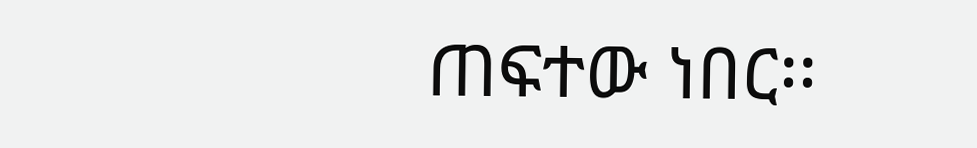ጠፍተው ነበር፡፡